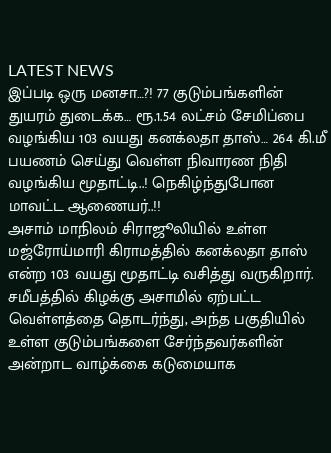LATEST NEWS
இப்படி ஒரு மனசா…?! 77 குடும்பங்களின் துயரம் துடைக்க… ரூ.1.54 லட்சம் சேமிப்பை வழங்கிய 103 வயது கனக்லதா தாஸ்… 264 கி.மீ பயணம் செய்து வெள்ள நிவாரண நிதி வழங்கிய மூதாட்டி..! நெகிழ்ந்துபோன மாவட்ட ஆணையர்..!!
அசாம் மாநிலம் சிராஜூலியில் உள்ள மஜ்ரோய்மாரி கிராமத்தில் கனக்லதா தாஸ் என்ற 103 வயது மூதாட்டி வசித்து வருகிறார். சமீபத்தில் கிழக்கு அசாமில் ஏற்பட்ட வெள்ளத்தை தொடர்ந்து, அந்த பகுதியில் உள்ள குடும்பங்களை சேர்ந்தவர்களின் அன்றாட வாழ்க்கை கடுமையாக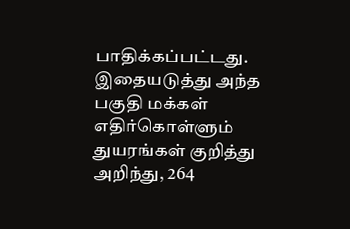பாதிக்கப்பட்டது. இதையடுத்து அந்த பகுதி மக்கள் எதிர்கொள்ளும் துயரங்கள் குறித்து அறிந்து, 264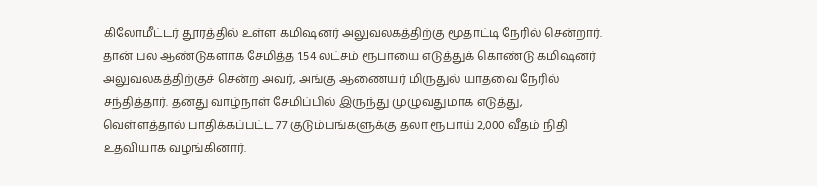கிலோமீட்டர் தூரத்தில் உள்ள கமிஷனர் அலுவலகத்திற்கு மூதாட்டி நேரில் சென்றார்.
தான் பல ஆண்டுகளாக சேமித்த 1.54 லட்சம் ரூபாயை எடுத்துக் கொண்டு கமிஷனர் அலுவலகத்திற்குச் சென்ற அவர், அங்கு ஆணையர் மிருதுல் யாதவை நேரில் சந்தித்தார். தனது வாழ்நாள் சேமிப்பில் இருந்து முழுவதுமாக எடுத்து, வெள்ளத்தால் பாதிக்கப்பட்ட 77 குடும்பங்களுக்கு தலா ரூபாய் 2,000 வீதம் நிதி உதவியாக வழங்கினார்.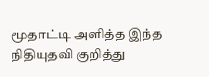மூதாட்டி அளித்த இந்த நிதியுதவி குறித்து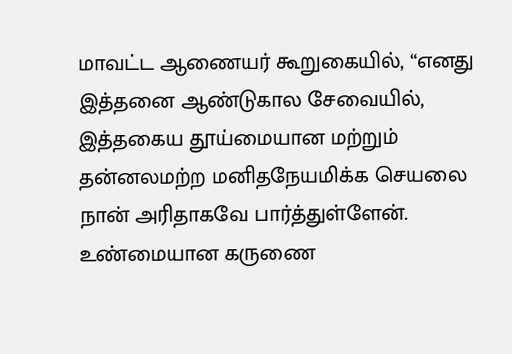மாவட்ட ஆணையர் கூறுகையில், “எனது இத்தனை ஆண்டுகால சேவையில், இத்தகைய தூய்மையான மற்றும் தன்னலமற்ற மனிதநேயமிக்க செயலை நான் அரிதாகவே பார்த்துள்ளேன். உண்மையான கருணை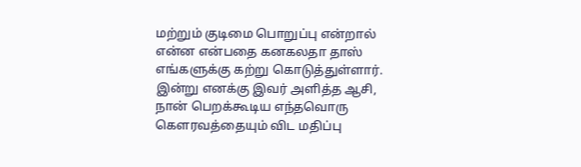மற்றும் குடிமை பொறுப்பு என்றால் என்ன என்பதை கனகலதா தாஸ் எங்களுக்கு கற்று கொடுத்துள்ளார். இன்று எனக்கு இவர் அளித்த ஆசி, நான் பெறக்கூடிய எந்தவொரு கெளரவத்தையும் விட மதிப்பு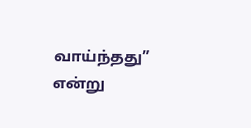வாய்ந்தது” என்று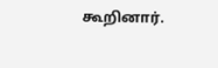கூறினார்.